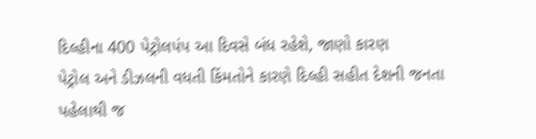દિલ્હીના 400 પેટ્રોલપંપ આ દિવસે બંધ રહેશે, જાણો કારણ
પેટ્રોલ અને ડીઝલની વધતી કિંમતોને કારણે દિલ્હી સહીત દેશની જનતા પહેલાથી જ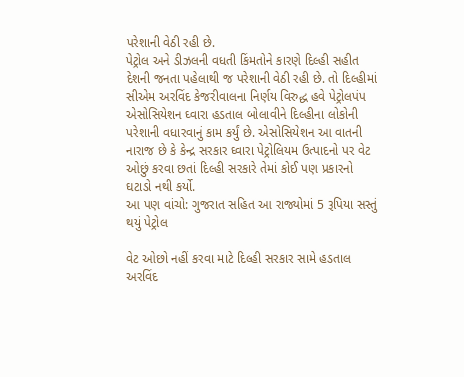પરેશાની વેઠી રહી છે.
પેટ્રોલ અને ડીઝલની વધતી કિંમતોને કારણે દિલ્હી સહીત દેશની જનતા પહેલાથી જ પરેશાની વેઠી રહી છે. તો દિલ્હીમાં સીએમ અરવિંદ કેજરીવાલના નિર્ણય વિરુદ્ધ હવે પેટ્રોલપંપ એસોસિયેશન ઘ્વારા હડતાલ બોલાવીને દિલ્હીના લોકોની પરેશાની વધારવાનું કામ કર્યું છે. એસોસિયેશન આ વાતની નારાજ છે કે કેન્દ્ર સરકાર ઘ્વારા પેટ્રોલિયમ ઉત્પાદનો પર વેટ ઓછું કરવા છતાં દિલ્હી સરકારે તેમાં કોઈ પણ પ્રકારનો ઘટાડો નથી કર્યો.
આ પણ વાંચો: ગુજરાત સહિત આ રાજ્યોમાં 5 રૂપિયા સસ્તું થયું પેટ્રોલ

વેટ ઓછો નહીં કરવા માટે દિલ્હી સરકાર સામે હડતાલ
અરવિંદ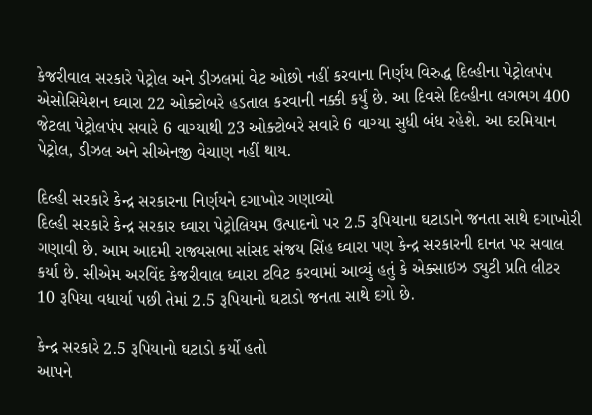કેજરીવાલ સરકારે પેટ્રોલ અને ડીઝલમાં વેટ ઓછો નહીં કરવાના નિર્ણય વિરુદ્ધ દિલ્હીના પેટ્રોલપંપ એસોસિયેશન ઘ્વારા 22 ઓક્ટોબરે હડતાલ કરવાની નક્કી કર્યું છે. આ દિવસે દિલ્હીના લગભગ 400 જેટલા પેટ્રોલપંપ સવારે 6 વાગ્યાથી 23 ઓક્ટોબરે સવારે 6 વાગ્યા સુધી બંધ રહેશે. આ દરમિયાન પેટ્રોલ, ડીઝલ અને સીએનજી વેચાણ નહીં થાય.

દિલ્હી સરકારે કેન્દ્ર સરકારના નિર્ણયને દગાખોર ગણાવ્યો
દિલ્હી સરકારે કેન્દ્ર સરકાર ઘ્વારા પેટ્રોલિયમ ઉત્પાદનો પર 2.5 રૂપિયાના ઘટાડાને જનતા સાથે દગાખોરી ગણાવી છે. આમ આદમી રાજ્યસભા સાંસદ સંજય સિંહ ઘ્વારા પણ કેન્દ્ર સરકારની દાનત પર સવાલ કર્યા છે. સીએમ અરવિંદ કેજરીવાલ ઘ્વારા ટવિટ કરવામાં આવ્યું હતું કે એક્સાઇઝ ડ્યુટી પ્રતિ લીટર 10 રૂપિયા વધાર્યા પછી તેમાં 2.5 રૂપિયાનો ઘટાડો જનતા સાથે દગો છે.

કેન્દ્ર સરકારે 2.5 રૂપિયાનો ઘટાડો કર્યો હતો
આપને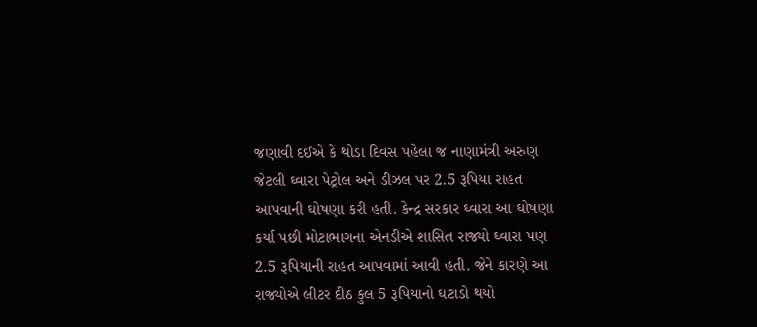જણાવી દઈએ કે થોડા દિવસ પહેલા જ નાણામંત્રી અરુણ જેટલી ઘ્વારા પેટ્રોલ અને ડીઝલ પર 2.5 રૂપિયા રાહત આપવાની ઘોષણા કરી હતી. કેન્દ્ર સરકાર ઘ્વારા આ ઘોષણા કર્યા પછી મોટાભાગના એનડીએ શાસિત રાજ્યો ઘ્વારા પણ 2.5 રૂપિયાની રાહત આપવામાં આવી હતી. જેને કારણે આ રાજ્યોએ લીટર દીઠ કુલ 5 રૂપિયાનો ઘટાડો થયો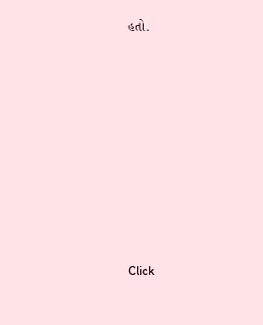હતો.












Click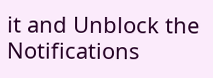it and Unblock the Notifications